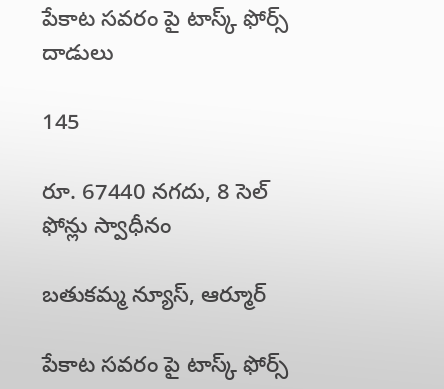పేకాట సవరం పై టాస్క్ ఫోర్స్ దాడులు

145

రూ. 67440 నగదు, 8 సెల్ ఫోన్లు స్వాధీనం

బతుకమ్మ న్యూస్, ఆర్మూర్

పేకాట సవరం పై టాస్క్ ఫోర్స్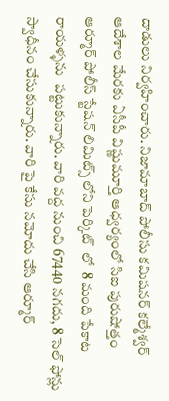దాడులు నిర్వహించారు. నిజామాబాద్ పోలీసు కమిషనర్ కల్మేశ్వర్ ఆదేశాల మేరకు ఏసీపీ విష్ణుమూర్తి ఆధ్వర్యంలో సిఐ పురుషోత్తం ఆర్మూర్ పోలీస్ స్టేషన్ లిమిట్స్ లోని పెర్కిట్  లో  8 మంది పేకాట రాయళ్ళను  పట్టుకున్నారు. వారి వద్ద నుంచి 67440 నగదు, 8 సెల్ ఫోన్లు స్వాధీనం చేసుకున్నారు. వారి పై కేసు నమోదు చేసి ఆర్మూర్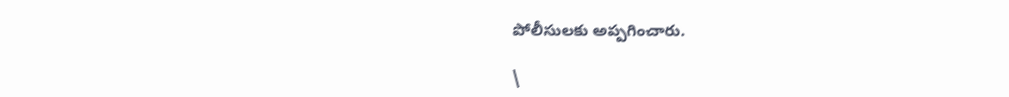పోలీసులకు అప్పగించారు.

\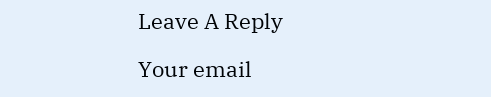Leave A Reply

Your email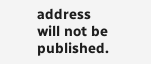address will not be published.